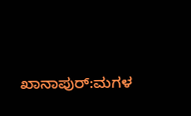ಖಾನಾಪುರ್:ಮಗಳ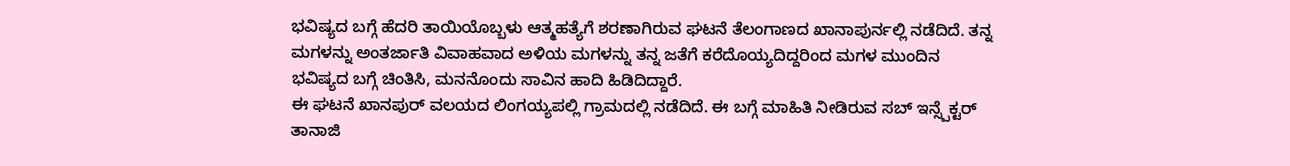ಭವಿಷ್ಯದ ಬಗ್ಗೆ ಹೆದರಿ ತಾಯಿಯೊಬ್ಬಳು ಆತ್ಮಹತ್ಯೆಗೆ ಶರಣಾಗಿರುವ ಘಟನೆ ತೆಲಂಗಾಣದ ಖಾನಾಪುರ್ನಲ್ಲಿ ನಡೆದಿದೆ. ತನ್ನ ಮಗಳನ್ನು ಅಂತರ್ಜಾತಿ ವಿವಾಹವಾದ ಅಳಿಯ ಮಗಳನ್ನು ತನ್ನ ಜತೆಗೆ ಕರೆದೊಯ್ಯದಿದ್ದರಿಂದ ಮಗಳ ಮುಂದಿನ ಭವಿಷ್ಯದ ಬಗ್ಗೆ ಚಿಂತಿಸಿ, ಮನನೊಂದು ಸಾವಿನ ಹಾದಿ ಹಿಡಿದಿದ್ದಾರೆ.
ಈ ಘಟನೆ ಖಾನಪುರ್ ವಲಯದ ಲಿಂಗಯ್ಯಪಲ್ಲಿ ಗ್ರಾಮದಲ್ಲಿ ನಡೆದಿದೆ. ಈ ಬಗ್ಗೆ ಮಾಹಿತಿ ನೀಡಿರುವ ಸಬ್ ಇನ್ಸ್ಪೆಕ್ಟರ್ ತಾನಾಜಿ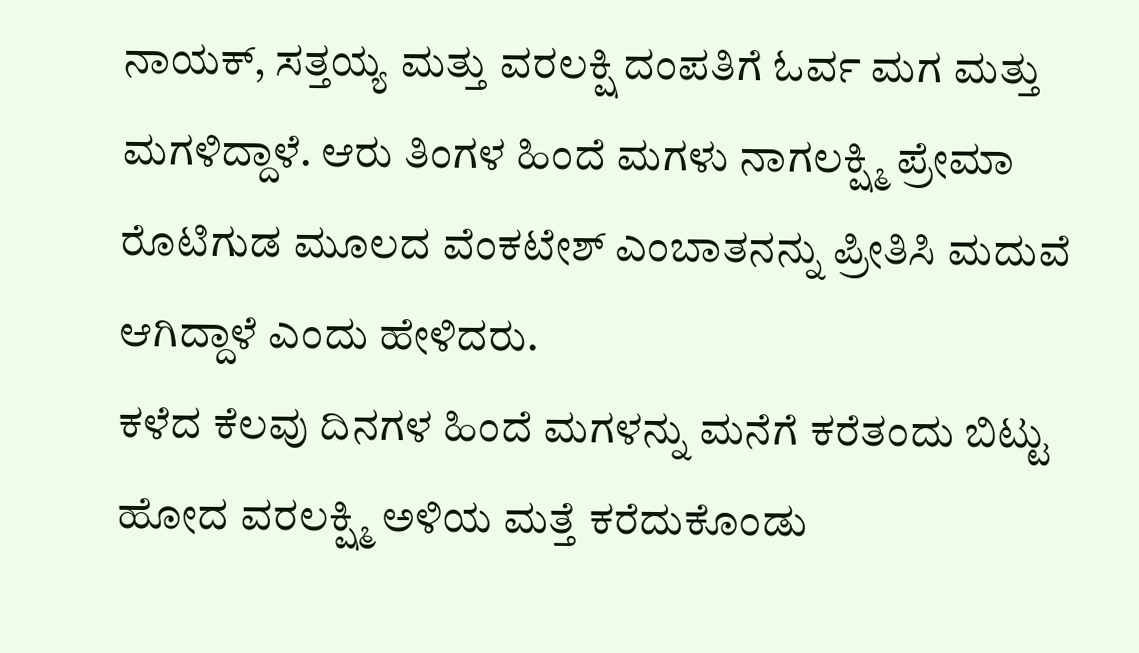ನಾಯಕ್, ಸತ್ತಯ್ಯ ಮತ್ತು ವರಲಕ್ಷಿ ದಂಪತಿಗೆ ಓರ್ವ ಮಗ ಮತ್ತು ಮಗಳಿದ್ದಾಳೆ. ಆರು ತಿಂಗಳ ಹಿಂದೆ ಮಗಳು ನಾಗಲಕ್ಷ್ಮಿ ಪ್ರೇಮಾ ರೊಟಿಗುಡ ಮೂಲದ ವೆಂಕಟೇಶ್ ಎಂಬಾತನನ್ನು ಪ್ರೀತಿಸಿ ಮದುವೆ ಆಗಿದ್ದಾಳೆ ಎಂದು ಹೇಳಿದರು.
ಕಳೆದ ಕೆಲವು ದಿನಗಳ ಹಿಂದೆ ಮಗಳನ್ನು ಮನೆಗೆ ಕರೆತಂದು ಬಿಟ್ಟು ಹೋದ ವರಲಕ್ಷ್ಮಿ ಅಳಿಯ ಮತ್ತೆ ಕರೆದುಕೊಂಡು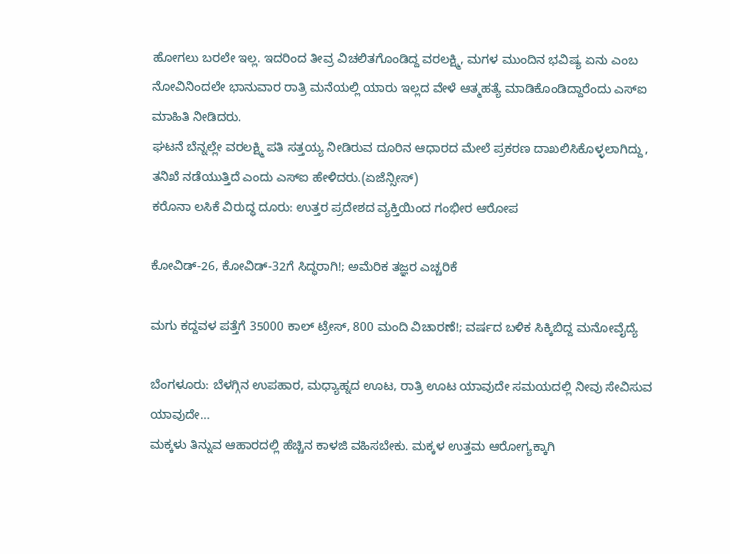ಹೋಗಲು ಬರಲೇ ಇಲ್ಲ. ಇದರಿಂದ ತೀವ್ರ ವಿಚಲಿತಗೊಂಡಿದ್ದ ವರಲಕ್ಷ್ಮಿ, ಮಗಳ ಮುಂದಿನ ಭವಿಷ್ಯ ಏನು ಎಂಬ ನೋವಿನಿಂದಲೇ ಭಾನುವಾರ ರಾತ್ರಿ ಮನೆಯಲ್ಲಿ ಯಾರು ಇಲ್ಲದ ವೇಳೆ ಆತ್ಮಹತ್ಯೆ ಮಾಡಿಕೊಂಡಿದ್ದಾರೆಂದು ಎಸ್ಐ ಮಾಹಿತಿ ನೀಡಿದರು.
ಘಟನೆ ಬೆನ್ನಲ್ಲೇ ವರಲಕ್ಷ್ಮಿ ಪತಿ ಸತ್ತಯ್ಯ ನೀಡಿರುವ ದೂರಿನ ಆಧಾರದ ಮೇಲೆ ಪ್ರಕರಣ ದಾಖಲಿಸಿಕೊಳ್ಳಲಾಗಿದ್ದು, ತನಿಖೆ ನಡೆಯುತ್ತಿದೆ ಎಂದು ಎಸ್ಐ ಹೇಳಿದರು.(ಏಜೆನ್ಸೀಸ್)
ಕರೊನಾ ಲಸಿಕೆ ವಿರುದ್ಧ ದೂರು: ಉತ್ತರ ಪ್ರದೇಶದ ವ್ಯಕ್ತಿಯಿಂದ ಗಂಭೀರ ಆರೋಪ

ಕೋವಿಡ್-26, ಕೋವಿಡ್-32ಗೆ ಸಿದ್ಧರಾಗಿ!; ಅಮೆರಿಕ ತಜ್ಞರ ಎಚ್ಚರಿಕೆ

ಮಗು ಕದ್ದವಳ ಪತ್ತೆಗೆ 35000 ಕಾಲ್ ಟ್ರೇಸ್, 800 ಮಂದಿ ವಿಚಾರಣೆ!; ವರ್ಷದ ಬಳಿಕ ಸಿಕ್ಕಿಬಿದ್ದ ಮನೋವೈದ್ಯೆ

ಬೆಂಗಳೂರು: ಬೆಳಗ್ಗಿನ ಉಪಹಾರ, ಮಧ್ಯಾಹ್ನದ ಊಟ, ರಾತ್ರಿ ಊಟ ಯಾವುದೇ ಸಮಯದಲ್ಲಿ ನೀವು ಸೇವಿಸುವ ಯಾವುದೇ…
ಮಕ್ಕಳು ತಿನ್ನುವ ಆಹಾರದಲ್ಲಿ ಹೆಚ್ಚಿನ ಕಾಳಜಿ ವಹಿಸಬೇಕು. ಮಕ್ಕಳ ಉತ್ತಮ ಆರೋಗ್ಯಕ್ಕಾಗಿ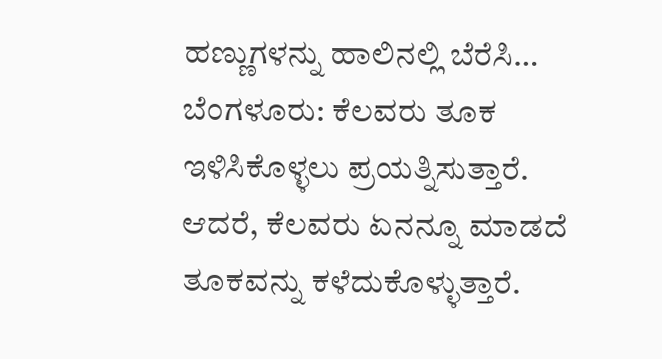ಹಣ್ಣುಗಳನ್ನು ಹಾಲಿನಲ್ಲಿ ಬೆರೆಸಿ…
ಬೆಂಗಳೂರು: ಕೆಲವರು ತೂಕ ಇಳಿಸಿಕೊಳ್ಳಲು ಪ್ರಯತ್ನಿಸುತ್ತಾರೆ. ಆದರೆ, ಕೆಲವರು ಏನನ್ನೂ ಮಾಡದೆ ತೂಕವನ್ನು ಕಳೆದುಕೊಳ್ಳುತ್ತಾರೆ.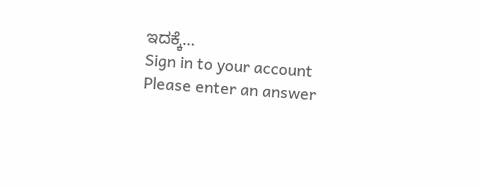ಇದಕ್ಕೆ…
Sign in to your account
Please enter an answer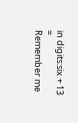in digits:six + 13 =
Remember me